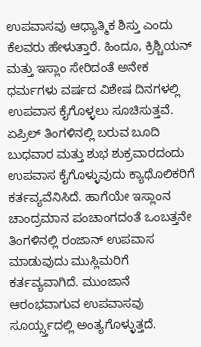ಉಪವಾಸವು ಆಧ್ಯಾತ್ಮಿಕ ಶಿಸ್ತು ಎಂದು ಕೆಲವರು ಹೇಳುತ್ತಾರೆ. ಹಿಂದೂ, ಕ್ರಿಶ್ಚಿಯನ್ ಮತ್ತು ಇಸ್ಲಾಂ ಸೇರಿದಂತೆ ಅನೇಕ ಧರ್ಮಗಳು ವರ್ಷದ ವಿಶೇಷ ದಿನಗಳಲ್ಲಿ ಉಪವಾಸ ಕೈಗೊಳ್ಳಲು ಸೂಚಿಸುತ್ತವೆ. ಏಪ್ರಿಲ್ ತಿಂಗಳಿನಲ್ಲಿ ಬರುವ ಬೂದಿ ಬುಧವಾರ ಮತ್ತು ಶುಭ ಶುಕ್ರವಾರದಂದು ಉಪವಾಸ ಕೈಗೊಳ್ಳುವುದು ಕ್ಯಾಥೊಲಿಕರಿಗೆ ಕರ್ತವ್ಯವೆನಿಸಿದೆ. ಹಾಗೆಯೇ ಇಸ್ಲಾಂನ ಚಾಂದ್ರಮಾನ ಪಂಚಾಂಗದಂತೆ ಒಂಬತ್ತನೇ ತಿಂಗಳಿನಲ್ಲಿ ರಂಜಾನ್ ಉಪವಾಸ ಮಾಡುವುದು ಮುಸ್ಲಿಮರಿಗೆ ಕರ್ತವ್ಯವಾಗಿದೆ. ಮುಂಜಾನೆ ಆರಂಭವಾಗುವ ಉಪವಾಸವು ಸೂರ್ಯ್ಸ್ತದಲ್ಲಿ ಅಂತ್ಯಗೊಳ್ಳುತ್ತದೆ.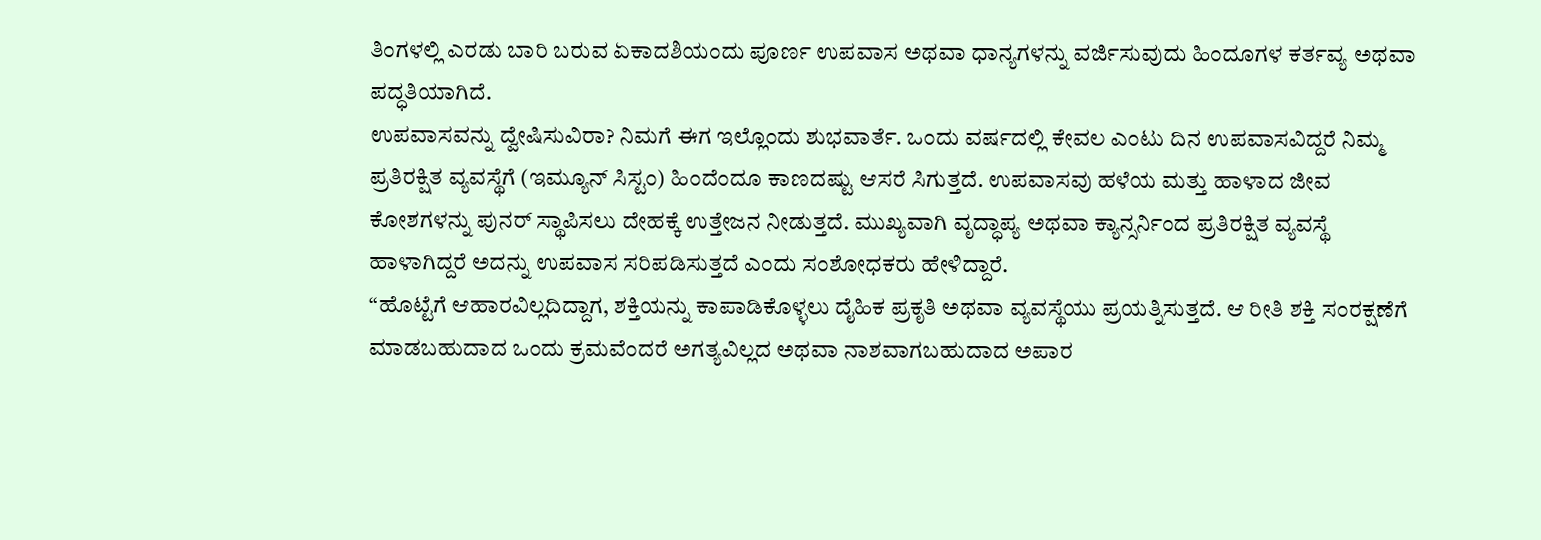ತಿಂಗಳಲ್ಲಿ ಎರಡು ಬಾರಿ ಬರುವ ಏಕಾದಶಿಯಂದು ಪೂರ್ಣ ಉಪವಾಸ ಅಥವಾ ಧಾನ್ಯಗಳನ್ನು ವರ್ಜಿಸುವುದು ಹಿಂದೂಗಳ ಕರ್ತವ್ಯ ಅಥವಾ ಪದ್ಧತಿಯಾಗಿದೆ.
ಉಪವಾಸವನ್ನು ದ್ವೇಷಿಸುವಿರಾ? ನಿಮಗೆ ಈಗ ಇಲ್ಲೊಂದು ಶುಭವಾರ್ತೆ. ಒಂದು ವರ್ಷದಲ್ಲಿ ಕೇವಲ ಎಂಟು ದಿನ ಉಪವಾಸವಿದ್ದರೆ ನಿಮ್ಮ ಪ್ರತಿರಕ್ಷಿತ ವ್ಯವಸ್ಥೆಗೆ (ಇಮ್ಯೂನ್ ಸಿಸ್ಟಂ) ಹಿಂದೆಂದೂ ಕಾಣದಷ್ಟು ಆಸರೆ ಸಿಗುತ್ತದೆ. ಉಪವಾಸವು ಹಳೆಯ ಮತ್ತು ಹಾಳಾದ ಜೀವ ಕೋಶಗಳನ್ನು ಪುನರ್ ಸ್ಥಾಪಿಸಲು ದೇಹಕ್ಕೆ ಉತ್ತೇಜನ ನೀಡುತ್ತದೆ. ಮುಖ್ಯವಾಗಿ ವೃದ್ಧಾಪ್ಯ ಅಥವಾ ಕ್ಯಾನ್ಸರ್ನಿಂದ ಪ್ರತಿರಕ್ಷಿತ ವ್ಯವಸ್ಥೆ ಹಾಳಾಗಿದ್ದರೆ ಅದನ್ನು ಉಪವಾಸ ಸರಿಪಡಿಸುತ್ತದೆ ಎಂದು ಸಂಶೋಧಕರು ಹೇಳಿದ್ದಾರೆ.
“ಹೊಟ್ಟೆಗೆ ಆಹಾರವಿಲ್ಲದಿದ್ದಾಗ, ಶಕ್ತಿಯನ್ನು ಕಾಪಾಡಿಕೊಳ್ಳಲು ದೈಹಿಕ ಪ್ರಕೃತಿ ಅಥವಾ ವ್ಯವಸ್ಥೆಯು ಪ್ರಯತ್ನಿಸುತ್ತದೆ. ಆ ರೀತಿ ಶಕ್ತಿ ಸಂರಕ್ಷಣೆಗೆ ಮಾಡಬಹುದಾದ ಒಂದು ಕ್ರಮವೆಂದರೆ ಅಗತ್ಯವಿಲ್ಲದ ಅಥವಾ ನಾಶವಾಗಬಹುದಾದ ಅಪಾರ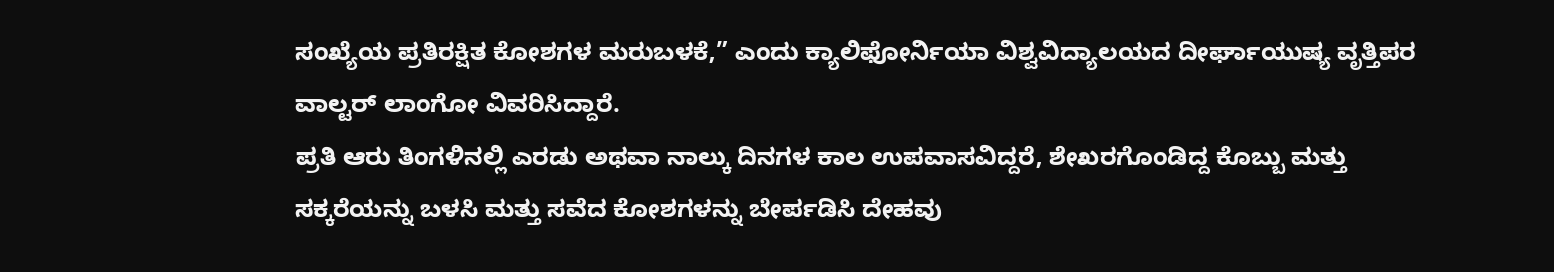ಸಂಖ್ಯೆಯ ಪ್ರತಿರಕ್ಷಿತ ಕೋಶಗಳ ಮರುಬಳಕೆ,” ಎಂದು ಕ್ಯಾಲಿಫೋರ್ನಿಯಾ ವಿಶ್ವವಿದ್ಯಾಲಯದ ದೀರ್ಘಾಯುಷ್ಯ ವೃತ್ತಿಪರ ವಾಲ್ಟರ್ ಲಾಂಗೋ ವಿವರಿಸಿದ್ದಾರೆ.
ಪ್ರತಿ ಆರು ತಿಂಗಳಿನಲ್ಲಿ ಎರಡು ಅಥವಾ ನಾಲ್ಕು ದಿನಗಳ ಕಾಲ ಉಪವಾಸವಿದ್ದರೆ, ಶೇಖರಗೊಂಡಿದ್ದ ಕೊಬ್ಬು ಮತ್ತು ಸಕ್ಕರೆಯನ್ನು ಬಳಸಿ ಮತ್ತು ಸವೆದ ಕೋಶಗಳನ್ನು ಬೇರ್ಪಡಿಸಿ ದೇಹವು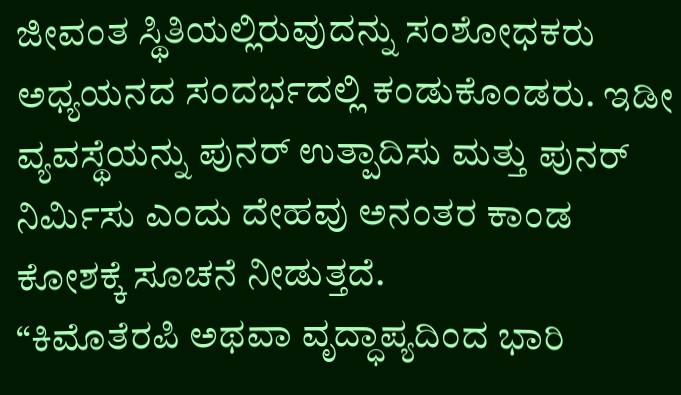ಜೀವಂತ ಸ್ಥಿತಿಯಲ್ಲಿರುವುದನ್ನು ಸಂಶೋಧಕರು ಅಧ್ಯಯನದ ಸಂದರ್ಭದಲ್ಲಿ ಕಂಡುಕೊಂಡರು. ಇಡೀ ವ್ಯವಸ್ಥೆಯನ್ನು ಪುನರ್ ಉತ್ಪಾದಿಸು ಮತ್ತು ಪುನರ್ ನಿರ್ಮಿಸು ಎಂದು ದೇಹವು ಅನಂತರ ಕಾಂಡ ಕೋಶಕ್ಕೆ ಸೂಚನೆ ನೀಡುತ್ತದೆ.
“ಕಿಮೊತೆರಪಿ ಅಥವಾ ವೃದ್ಧಾಪ್ಯದಿಂದ ಭಾರಿ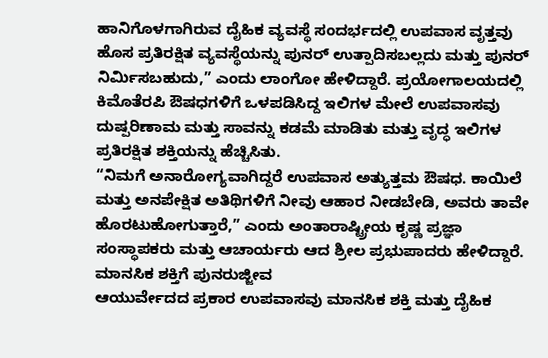ಹಾನಿಗೊಳಗಾಗಿರುವ ದೈಹಿಕ ವ್ಯವಸ್ಥೆ ಸಂದರ್ಭದಲ್ಲಿ ಉಪವಾಸ ವೃತ್ತವು ಹೊಸ ಪ್ರತಿರಕ್ಷಿತ ವ್ಯವಸ್ಥೆಯನ್ನು ಪುನರ್ ಉತ್ಪಾದಿಸಬಲ್ಲದು ಮತ್ತು ಪುನರ್ ನಿರ್ಮಿಸಬಹುದು,” ಎಂದು ಲಾಂಗೋ ಹೇಳಿದ್ದಾರೆ. ಪ್ರಯೋಗಾಲಯದಲ್ಲಿ ಕಿಮೊತೆರಪಿ ಔಷಧಗಳಿಗೆ ಒಳಪಡಿಸಿದ್ದ ಇಲಿಗಳ ಮೇಲೆ ಉಪವಾಸವು ದುಷ್ಪರಿಣಾಮ ಮತ್ತು ಸಾವನ್ನು ಕಡಮೆ ಮಾಡಿತು ಮತ್ತು ವೃದ್ಧ ಇಲಿಗಳ ಪ್ರತಿರಕ್ಷಿತ ಶಕ್ತಿಯನ್ನು ಹೆಚ್ಚಿಸಿತು.
“ನಿಮಗೆ ಅನಾರೋಗ್ಯವಾಗಿದ್ದರೆ ಉಪವಾಸ ಅತ್ಯುತ್ತಮ ಔಷಧ. ಕಾಯಿಲೆ ಮತ್ತು ಅನಪೇಕ್ಷಿತ ಅತಿಥಿಗಳಿಗೆ ನೀವು ಆಹಾರ ನೀಡಬೇಡಿ, ಅವರು ತಾವೇ ಹೊರಟುಹೋಗುತ್ತಾರೆ,” ಎಂದು ಅಂತಾರಾಷ್ಟ್ರೀಯ ಕೃಷ್ಣ ಪ್ರಜ್ಞಾ ಸಂಸ್ಥಾಪಕರು ಮತ್ತು ಆಚಾರ್ಯರು ಆದ ಶ್ರೀಲ ಪ್ರಭುಪಾದರು ಹೇಳಿದ್ದಾರೆ.
ಮಾನಸಿಕ ಶಕ್ತಿಗೆ ಪುನರುಜ್ಜೀವ
ಆಯುರ್ವೇದದ ಪ್ರಕಾರ ಉಪವಾಸವು ಮಾನಸಿಕ ಶಕ್ತಿ ಮತ್ತು ದೈಹಿಕ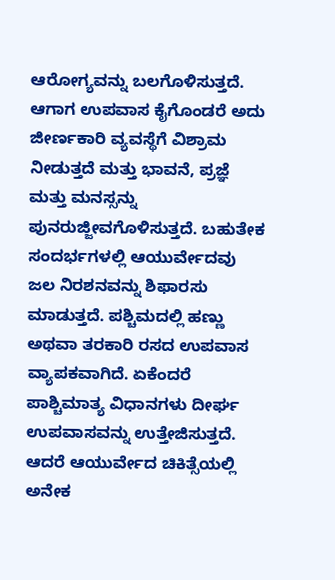ಆರೋಗ್ಯವನ್ನು ಬಲಗೊಳಿಸುತ್ತದೆ. ಆಗಾಗ ಉಪವಾಸ ಕೈಗೊಂಡರೆ ಅದು ಜೀರ್ಣಕಾರಿ ವ್ಯವಸ್ಥೆಗೆ ವಿಶ್ರಾಮ ನೀಡುತ್ತದೆ ಮತ್ತು ಭಾವನೆ, ಪ್ರಜ್ಞೆ ಮತ್ತು ಮನಸ್ಸನ್ನು ಪುನರುಜ್ಜೀವಗೊಳಿಸುತ್ತದೆ. ಬಹುತೇಕ ಸಂದರ್ಭಗಳಲ್ಲಿ ಆಯುರ್ವೇದವು ಜಲ ನಿರಶನವನ್ನು ಶಿಫಾರಸು ಮಾಡುತ್ತದೆ. ಪಶ್ಚಿಮದಲ್ಲಿ ಹಣ್ಣು ಅಥವಾ ತರಕಾರಿ ರಸದ ಉಪವಾಸ ವ್ಯಾಪಕವಾಗಿದೆ. ಏಕೆಂದರೆ ಪಾಶ್ಚಿಮಾತ್ಯ ವಿಧಾನಗಳು ದೀರ್ಘ ಉಪವಾಸವನ್ನು ಉತ್ತೇಜಿಸುತ್ತದೆ. ಆದರೆ ಆಯುರ್ವೇದ ಚಿಕಿತ್ಸೆಯಲ್ಲಿ ಅನೇಕ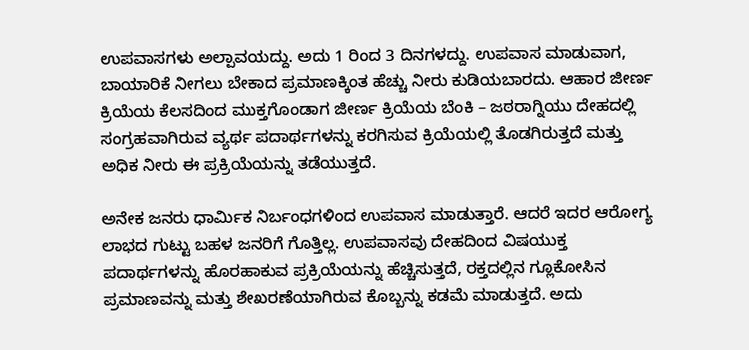ಉಪವಾಸಗಳು ಅಲ್ಪಾವಯದ್ದು. ಅದು 1 ರಿಂದ 3 ದಿನಗಳದ್ದು. ಉಪವಾಸ ಮಾಡುವಾಗ, ಬಾಯಾರಿಕೆ ನೀಗಲು ಬೇಕಾದ ಪ್ರಮಾಣಕ್ಕಿಂತ ಹೆಚ್ಚು ನೀರು ಕುಡಿಯಬಾರದು. ಆಹಾರ ಜೀರ್ಣ ಕ್ರಿಯೆಯ ಕೆಲಸದಿಂದ ಮುಕ್ತಗೊಂಡಾಗ ಜೀರ್ಣ ಕ್ರಿಯೆಯ ಬೆಂಕಿ – ಜಠರಾಗ್ನಿಯು ದೇಹದಲ್ಲಿ ಸಂಗ್ರಹವಾಗಿರುವ ವ್ಯರ್ಥ ಪದಾರ್ಥಗಳನ್ನು ಕರಗಿಸುವ ಕ್ರಿಯೆಯಲ್ಲಿ ತೊಡಗಿರುತ್ತದೆ ಮತ್ತು ಅಧಿಕ ನೀರು ಈ ಪ್ರಕ್ರಿಯೆಯನ್ನು ತಡೆಯುತ್ತದೆ.

ಅನೇಕ ಜನರು ಧಾರ್ಮಿಕ ನಿರ್ಬಂಧಗಳಿಂದ ಉಪವಾಸ ಮಾಡುತ್ತಾರೆ. ಆದರೆ ಇದರ ಆರೋಗ್ಯ ಲಾಭದ ಗುಟ್ಟು ಬಹಳ ಜನರಿಗೆ ಗೊತ್ತಿಲ್ಲ. ಉಪವಾಸವು ದೇಹದಿಂದ ವಿಷಯುಕ್ತ ಪದಾರ್ಥಗಳನ್ನು ಹೊರಹಾಕುವ ಪ್ರಕ್ರಿಯೆಯನ್ನು ಹೆಚ್ಚಿಸುತ್ತದೆ, ರಕ್ತದಲ್ಲಿನ ಗ್ಲೂಕೋಸಿನ ಪ್ರಮಾಣವನ್ನು ಮತ್ತು ಶೇಖರಣೆಯಾಗಿರುವ ಕೊಬ್ಬನ್ನು ಕಡಮೆ ಮಾಡುತ್ತದೆ. ಅದು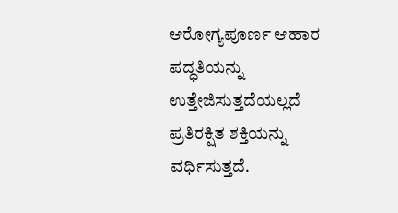ಆರೋಗ್ಯಪೂರ್ಣ ಆಹಾರ ಪದ್ಧತಿಯನ್ನು ಉತ್ತೇಜಿಸುತ್ತದೆಯಲ್ಲದೆ ಪ್ರತಿರಕ್ಷಿತ ಶಕ್ತಿಯನ್ನು ವರ್ಧಿಸುತ್ತದೆ.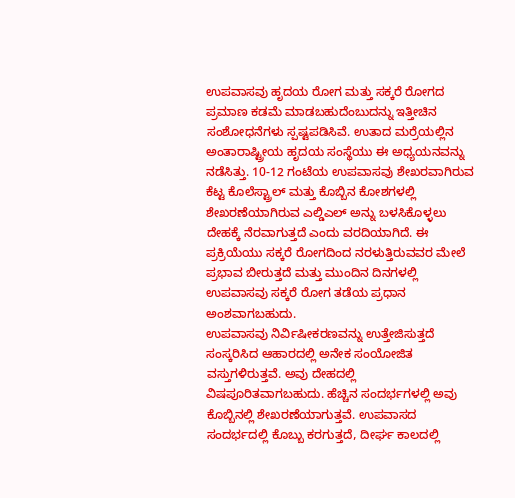ಉಪವಾಸವು ಹೃದಯ ರೋಗ ಮತ್ತು ಸಕ್ಕರೆ ರೋಗದ ಪ್ರಮಾಣ ಕಡಮೆ ಮಾಡಬಹುದೆಂಬುದನ್ನು ಇತ್ತೀಚಿನ ಸಂಶೋಧನೆಗಳು ಸ್ಪಷ್ಟಪಡಿಸಿವೆ. ಉತಾದ ಮರ್ರೆಯಲ್ಲಿನ ಅಂತಾರಾಷ್ಟ್ರೀಯ ಹೃದಯ ಸಂಸ್ಥೆಯು ಈ ಅಧ್ಯಯನವನ್ನು ನಡೆಸಿತ್ತು. 10-12 ಗಂಟೆಯ ಉಪವಾಸವು ಶೇಖರವಾಗಿರುವ ಕೆಟ್ಟ ಕೊಲೆಸ್ಟ್ರಾಲ್ ಮತ್ತು ಕೊಬ್ಬಿನ ಕೋಶಗಳಲ್ಲಿ ಶೇಖರಣೆಯಾಗಿರುವ ಎಲ್ಡಿಎಲ್ ಅನ್ನು ಬಳಸಿಕೊಳ್ಳಲು ದೇಹಕ್ಕೆ ನೆರವಾಗುತ್ತದೆ ಎಂದು ವರದಿಯಾಗಿದೆ. ಈ ಪ್ರಕ್ರಿಯೆಯು ಸಕ್ಕರೆ ರೋಗದಿಂದ ನರಳುತ್ತಿರುವವರ ಮೇಲೆ ಪ್ರಭಾವ ಬೀರುತ್ತದೆ ಮತ್ತು ಮುಂದಿನ ದಿನಗಳಲ್ಲಿ ಉಪವಾಸವು ಸಕ್ಕರೆ ರೋಗ ತಡೆಯ ಪ್ರಧಾನ ಅಂಶವಾಗಬಹುದು.
ಉಪವಾಸವು ನಿರ್ವಿಷೀಕರಣವನ್ನು ಉತ್ತೇಜಿಸುತ್ತದೆ
ಸಂಸ್ಕರಿಸಿದ ಆಹಾರದಲ್ಲಿ ಅನೇಕ ಸಂಯೋಜಿತ ವಸ್ತುಗಳಿರುತ್ತವೆ. ಅವು ದೇಹದಲ್ಲಿ ವಿಷಪೂರಿತವಾಗಬಹುದು. ಹೆಚ್ಚಿನ ಸಂದರ್ಭಗಳಲ್ಲಿ ಅವು ಕೊಬ್ಬಿನಲ್ಲಿ ಶೇಖರಣೆಯಾಗುತ್ತವೆ. ಉಪವಾಸದ ಸಂದರ್ಭದಲ್ಲಿ ಕೊಬ್ಬು ಕರಗುತ್ತದೆ, ದೀರ್ಘ ಕಾಲದಲ್ಲಿ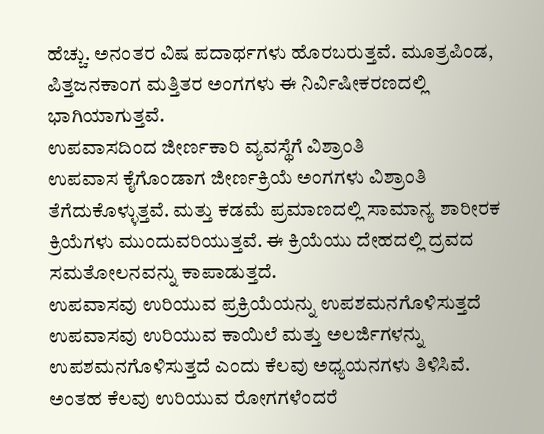ಹೆಚ್ಚು. ಅನಂತರ ವಿಷ ಪದಾರ್ಥಗಳು ಹೊರಬರುತ್ತವೆ. ಮೂತ್ರಪಿಂಡ, ಪಿತ್ತಜನಕಾಂಗ ಮತ್ತಿತರ ಅಂಗಗಳು ಈ ನಿರ್ವಿಷೀಕರಣದಲ್ಲಿ ಭಾಗಿಯಾಗುತ್ತವೆ.
ಉಪವಾಸದಿಂದ ಜೀರ್ಣಕಾರಿ ವ್ಯವಸ್ಥೆಗೆ ವಿಶ್ರಾಂತಿ
ಉಪವಾಸ ಕೈಗೊಂಡಾಗ ಜೀರ್ಣಕ್ರಿಯೆ ಅಂಗಗಳು ವಿಶ್ರಾಂತಿ ತೆಗೆದುಕೊಳ್ಳುತ್ತವೆ. ಮತ್ತು ಕಡಮೆ ಪ್ರಮಾಣದಲ್ಲಿ ಸಾಮಾನ್ಯ ಶಾರೀರಕ ಕ್ರಿಯೆಗಳು ಮುಂದುವರಿಯುತ್ತವೆ. ಈ ಕ್ರಿಯೆಯು ದೇಹದಲ್ಲಿ ದ್ರವದ ಸಮತೋಲನವನ್ನು ಕಾಪಾಡುತ್ತದೆ.
ಉಪವಾಸವು ಉರಿಯುವ ಪ್ರಕ್ರಿಯೆಯನ್ನು ಉಪಶಮನಗೊಳಿಸುತ್ತದೆ
ಉಪವಾಸವು ಉರಿಯುವ ಕಾಯಿಲೆ ಮತ್ತು ಅಲರ್ಜಿಗಳನ್ನು ಉಪಶಮನಗೊಳಿಸುತ್ತದೆ ಎಂದು ಕೆಲವು ಅಧ್ಯಯನಗಳು ತಿಳಿಸಿವೆ. ಅಂತಹ ಕೆಲವು ಉರಿಯುವ ರೋಗಗಳೆಂದರೆ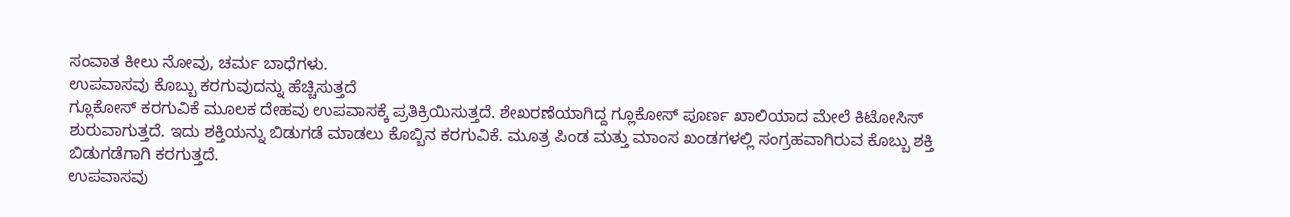ಸಂವಾತ ಕೀಲು ನೋವು, ಚರ್ಮ ಬಾಧೆಗಳು.
ಉಪವಾಸವು ಕೊಬ್ಬು ಕರಗುವುದನ್ನು ಹೆಚ್ಚಿಸುತ್ತದೆ
ಗ್ಲೂಕೋಸ್ ಕರಗುವಿಕೆ ಮೂಲಕ ದೇಹವು ಉಪವಾಸಕ್ಕೆ ಪ್ರತಿಕ್ರಿಯಿಸುತ್ತದೆ. ಶೇಖರಣೆಯಾಗಿದ್ದ ಗ್ಲೂಕೋಸ್ ಪೂರ್ಣ ಖಾಲಿಯಾದ ಮೇಲೆ ಕಿಟೋಸಿಸ್ ಶುರುವಾಗುತ್ತದೆ. ಇದು ಶಕ್ತಿಯನ್ನು ಬಿಡುಗಡೆ ಮಾಡಲು ಕೊಬ್ಬಿನ ಕರಗುವಿಕೆ. ಮೂತ್ರ ಪಿಂಡ ಮತ್ತು ಮಾಂಸ ಖಂಡಗಳಲ್ಲಿ ಸಂಗ್ರಹವಾಗಿರುವ ಕೊಬ್ಬು ಶಕ್ತಿ ಬಿಡುಗಡೆಗಾಗಿ ಕರಗುತ್ತದೆ.
ಉಪವಾಸವು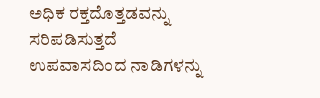ಅಧಿಕ ರಕ್ತದೊತ್ತಡವನ್ನು ಸರಿಪಡಿಸುತ್ತದೆ
ಉಪವಾಸದಿಂದ ನಾಡಿಗಳನ್ನು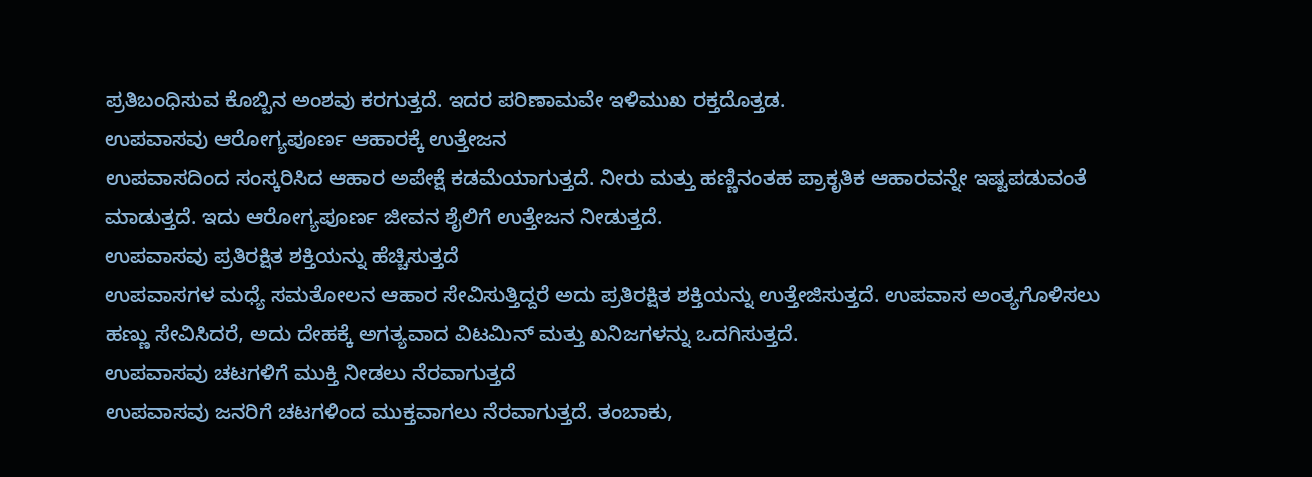ಪ್ರತಿಬಂಧಿಸುವ ಕೊಬ್ಬಿನ ಅಂಶವು ಕರಗುತ್ತದೆ. ಇದರ ಪರಿಣಾಮವೇ ಇಳಿಮುಖ ರಕ್ತದೊತ್ತಡ.
ಉಪವಾಸವು ಆರೋಗ್ಯಪೂರ್ಣ ಆಹಾರಕ್ಕೆ ಉತ್ತೇಜನ
ಉಪವಾಸದಿಂದ ಸಂಸ್ಕರಿಸಿದ ಆಹಾರ ಅಪೇಕ್ಷೆ ಕಡಮೆಯಾಗುತ್ತದೆ. ನೀರು ಮತ್ತು ಹಣ್ಣಿನಂತಹ ಪ್ರಾಕೃತಿಕ ಆಹಾರವನ್ನೇ ಇಷ್ಟಪಡುವಂತೆ ಮಾಡುತ್ತದೆ. ಇದು ಆರೋಗ್ಯಪೂರ್ಣ ಜೀವನ ಶೈಲಿಗೆ ಉತ್ತೇಜನ ನೀಡುತ್ತದೆ.
ಉಪವಾಸವು ಪ್ರತಿರಕ್ಷಿತ ಶಕ್ತಿಯನ್ನು ಹೆಚ್ಚಿಸುತ್ತದೆ
ಉಪವಾಸಗಳ ಮಧ್ಯೆ ಸಮತೋಲನ ಆಹಾರ ಸೇವಿಸುತ್ತಿದ್ದರೆ ಅದು ಪ್ರತಿರಕ್ಷಿತ ಶಕ್ತಿಯನ್ನು ಉತ್ತೇಜಿಸುತ್ತದೆ. ಉಪವಾಸ ಅಂತ್ಯಗೊಳಿಸಲು ಹಣ್ಣು ಸೇವಿಸಿದರೆ, ಅದು ದೇಹಕ್ಕೆ ಅಗತ್ಯವಾದ ವಿಟಮಿನ್ ಮತ್ತು ಖನಿಜಗಳನ್ನು ಒದಗಿಸುತ್ತದೆ.
ಉಪವಾಸವು ಚಟಗಳಿಗೆ ಮುಕ್ತಿ ನೀಡಲು ನೆರವಾಗುತ್ತದೆ
ಉಪವಾಸವು ಜನರಿಗೆ ಚಟಗಳಿಂದ ಮುಕ್ತವಾಗಲು ನೆರವಾಗುತ್ತದೆ. ತಂಬಾಕು,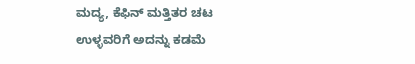ಮದ್ಯ, ಕೆಫಿನ್ ಮತ್ತಿತರ ಚಟ ಉಳ್ಳವರಿಗೆ ಅದನ್ನು ಕಡಮೆ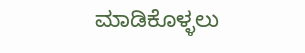ಮಾಡಿಕೊಳ್ಳಲು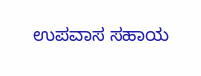ಉಪವಾಸ ಸಹಾಯ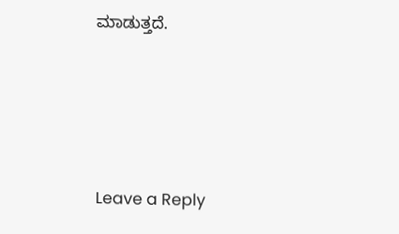ಮಾಡುತ್ತದೆ.






Leave a Reply